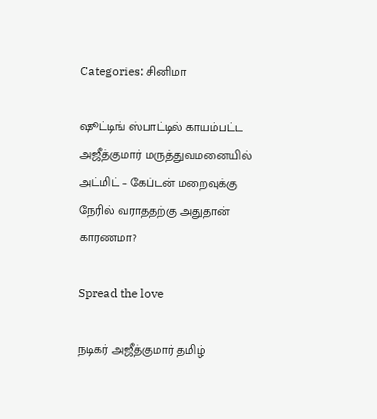Categories: சினிமா

ஷூட்டிங் ஸ்பாட்டில் காயம்பட்ட அஜீத்குமார் மருத்துவமனையில் அட்மிட் – கேப்டன் மறைவுக்கு நேரில் வராததற்கு அதுதான் காரணமா?

Spread the love

நடிகர் அஜீத்குமார் தமிழ்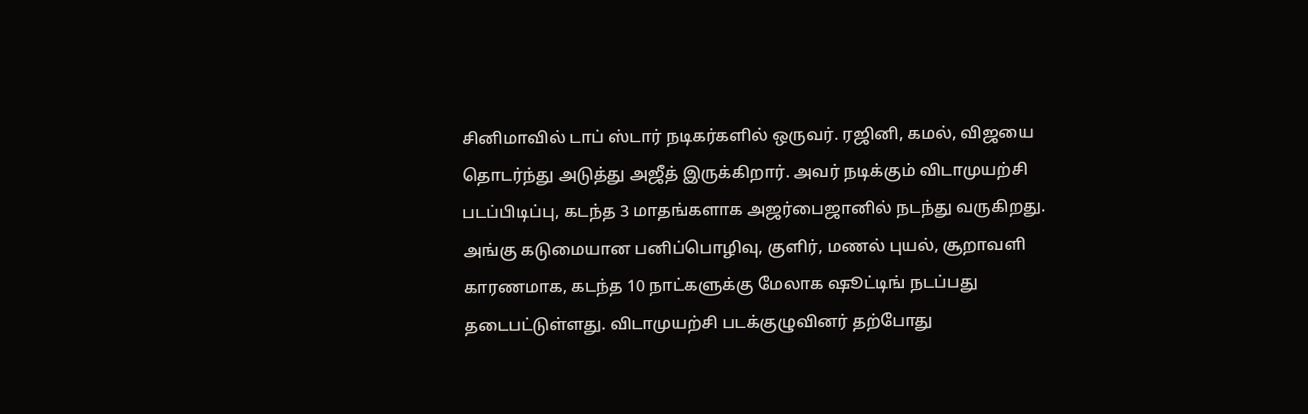சினிமாவில் டாப் ஸ்டார் நடிகர்களில் ஒருவர். ரஜினி, கமல், விஜயை தொடர்ந்து அடுத்து அஜீத் இருக்கிறார். அவர் நடிக்கும் விடாமுயற்சி படப்பிடிப்பு, கடந்த 3 மாதங்களாக அஜர்பைஜானில் நடந்து வருகிறது. அங்கு கடுமையான பனிப்பொழிவு, குளிர், மணல் புயல், சூறாவளி காரணமாக, கடந்த 10 நாட்களுக்கு மேலாக ஷூட்டிங் நடப்பது தடைபட்டுள்ளது. விடாமுயற்சி படக்குழுவினர் தற்போது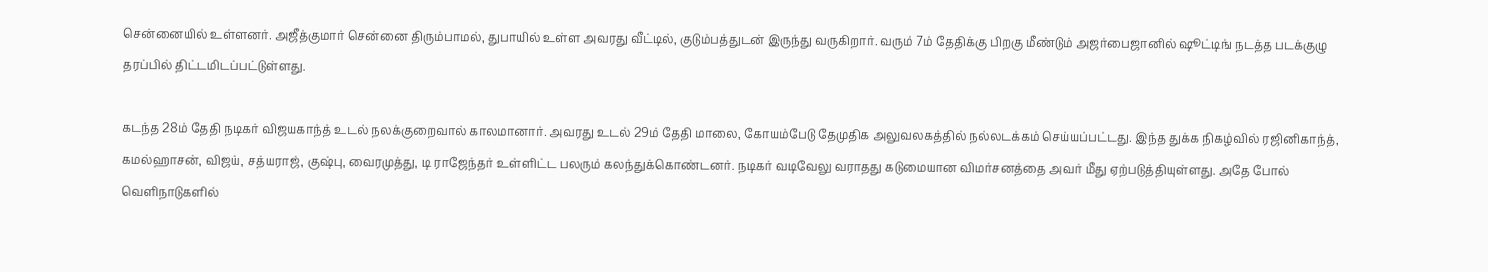சென்னையில் உள்ளனர். அஜீத்குமார் சென்னை திரும்பாமல், துபாயில் உள்ள அவரது வீட்டில், குடும்பத்துடன் இருந்து வருகிறார். வரும் 7ம் தேதிக்கு பிறகு மீண்டும் அஜர்பைஜானில் ஷூட்டிங் நடத்த படக்குழு தரப்பில் திட்டமிடப்பட்டுள்ளது.

கடந்த 28ம் தேதி நடிகர் விஜயகாந்த் உடல் நலக்குறைவால் காலமானார். அவரது உடல் 29ம் தேதி மாலை, கோயம்பேடு தேமுதிக அலுவலகத்தில் நல்லடக்கம் செய்யப்பட்டது. இந்த துக்க நிகழ்வில் ரஜினிகாந்த், கமல்ஹாசன், விஜய், சத்யராஜ், குஷ்பு, வைரமுத்து, டி ராஜேந்தர் உள்ளிட்ட பலரும் கலந்துக்கொண்டனர். நடிகர் வடிவேலு வராதது கடுமையான விமர்சனத்தை அவர் மீது ஏற்படுத்தியுள்ளது. அதே போல் வெளிநாடுகளில்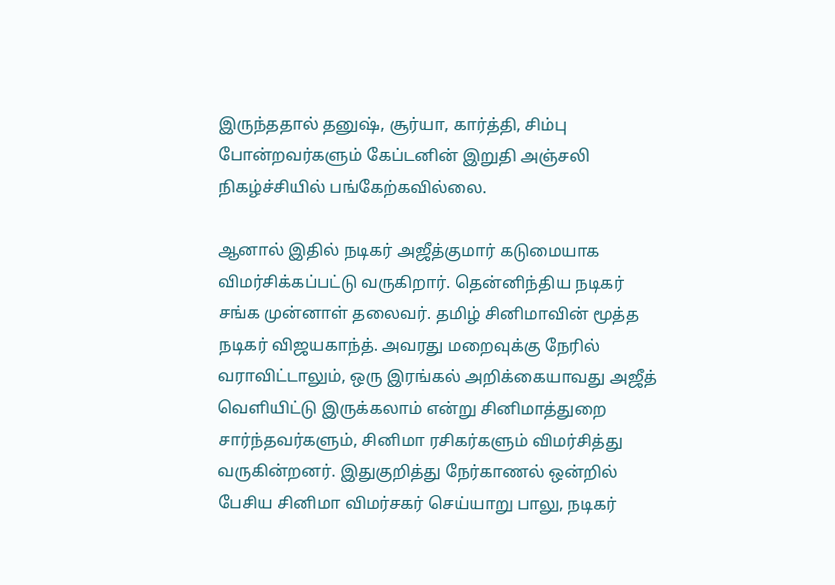இருந்ததால் தனுஷ், சூர்யா, கார்த்தி, சிம்பு போன்றவர்களும் கேப்டனின் இறுதி அஞ்சலி நிகழ்ச்சியில் பங்கேற்கவில்லை.

ஆனால் இதில் நடிகர் அஜீத்குமார் கடுமையாக விமர்சிக்கப்பட்டு வருகிறார். தென்னிந்திய நடிகர் சங்க முன்னாள் தலைவர். தமிழ் சினிமாவின் மூத்த நடிகர் விஜயகாந்த். அவரது மறைவுக்கு நேரில் வராவிட்டாலும், ஒரு இரங்கல் அறிக்கையாவது அஜீத் வெளியிட்டு இருக்கலாம் என்று சினிமாத்துறை சார்ந்தவர்களும், சினிமா ரசிகர்களும் விமர்சித்து வருகின்றனர். இதுகுறித்து நேர்காணல் ஒன்றில் பேசிய சினிமா விமர்சகர் செய்யாறு பாலு, நடிகர்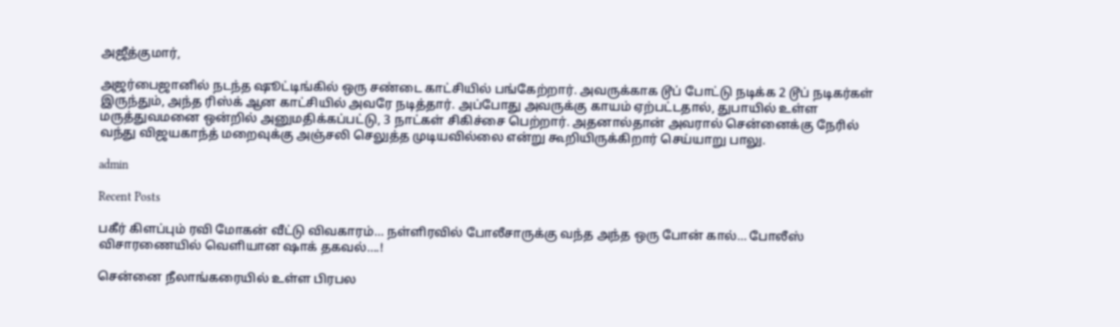அஜீத்குமார்,

அஜர்பைஜானில் நடந்த ஷூட்டிங்கில் ஒரு சண்டை காட்சியில் பங்கேற்றார். அவருக்காக டூப் போட்டு நடிக்க 2 டூப் நடிகர்கள் இருந்தும், அந்த ரிஸ்க் ஆன காட்சியில் அவரே நடித்தார். அப்போது அவருக்கு காயம் ஏற்பட்டதால், துபாயில் உள்ள மருத்துவமனை ஒன்றில் அனுமதிக்கப்பட்டு, 3 நாட்கள் சிகிச்சை பெற்றார். அதனால்தான் அவரால் சென்னைக்கு நேரில் வந்து விஜயகாந்த் மறைவுக்கு அஞ்சலி செலுத்த முடியவில்லை என்று கூறியிருக்கிறார் செய்யாறு பாலு.

admin

Recent Posts

பகீர் கிளப்பும் ரவி மோகன் வீட்டு விவகாரம்… நள்ளிரவில் போலீசாருக்கு வந்த அந்த ஒரு போன் கால்… போலீஸ் விசாரணையில் வெளியான ஷாக் தகவல்….!

சென்னை நீலாங்கரையில் உள்ள பிரபல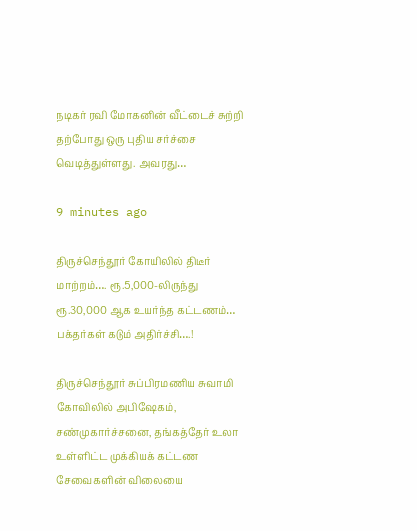நடிகர் ரவி மோகனின் வீட்டைச் சுற்றி தற்போது ஒரு புதிய சர்ச்சை வெடித்துள்ளது. அவரது…

9 minutes ago

திருச்செந்தூர் கோயிலில் திடீர் மாற்றம்…. ரூ.5,000-லிருந்து ரூ.30,000 ஆக உயர்ந்த கட்டணம்… பக்தர்கள் கடும் அதிர்ச்சி….!

திருச்செந்தூர் சுப்பிரமணிய சுவாமி கோவிலில் அபிஷேகம், சண்முகார்ச்சனை, தங்கத்தேர் உலா உள்ளிட்ட முக்கியக் கட்டண சேவைகளின் விலையை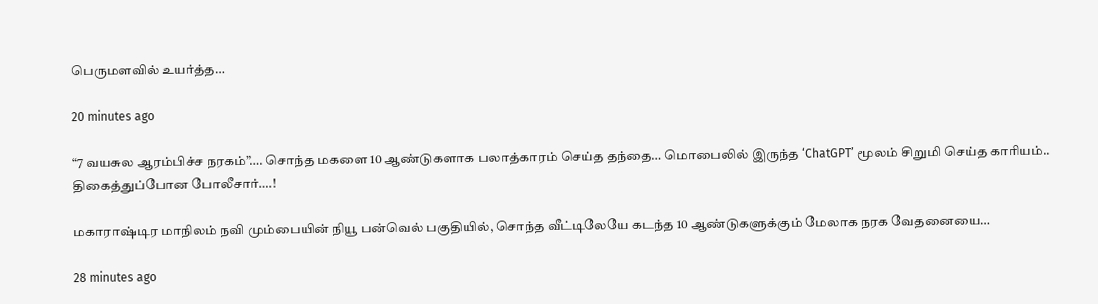பெருமளவில் உயர்த்த…

20 minutes ago

“7 வயசுல ஆரம்பிச்ச நரகம்”…. சொந்த மகளை 10 ஆண்டுகளாக பலாத்காரம் செய்த தந்தை… மொபைலில் இருந்த ‘ChatGPT’ மூலம் சிறுமி செய்த காரியம்.. திகைத்துப்போன போலீசார்….!

மகாராஷ்டிர மாநிலம் நவி மும்பையின் நியூ பன்வெல் பகுதியில், சொந்த வீட்டிலேயே கடந்த 10 ஆண்டுகளுக்கும் மேலாக நரக வேதனையை…

28 minutes ago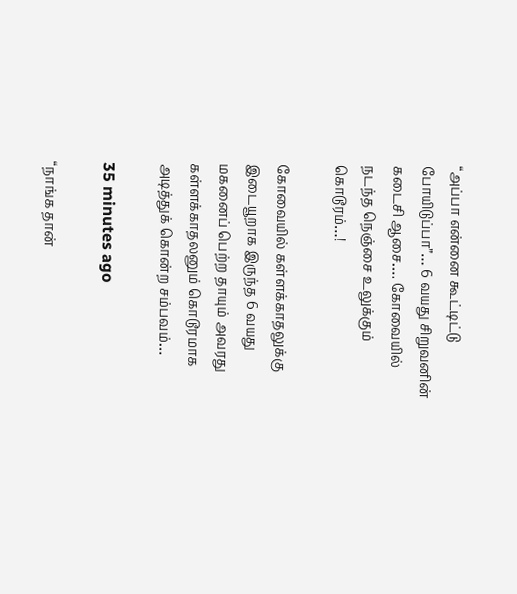“அப்பா என்னை கூட்டிட்டு போயிடுப்பா”… 6 வயது சிறுவனின் கடைசி ஆசை…. கோவையில் நடந்த நெஞ்சை உலுக்கும் கொடூரம்…!

கோவையில் கள்ளக்காதலுக்கு இடையூறாக இருந்த 6 வயது மகனைப் பெற்ற தாயும் அவரது கள்ளக்காதலனும் கொடூரமாக அடித்துக் கொன்ற சம்பவம்…

35 minutes ago

“நாங்க தான்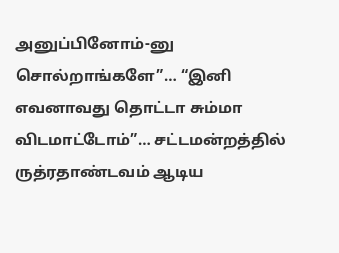அனுப்பினோம்-னு சொல்றாங்களே”… “இனி எவனாவது தொட்டா சும்மா விடமாட்டோம்”… சட்டமன்றத்தில் ருத்ரதாண்டவம் ஆடிய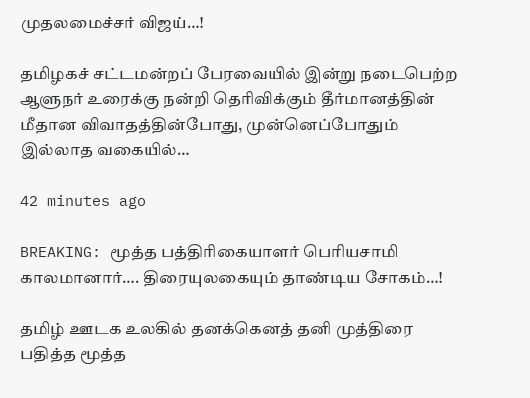முதலமைச்சர் விஜய்…!

தமிழகச் சட்டமன்றப் பேரவையில் இன்று நடைபெற்ற ஆளுநர் உரைக்கு நன்றி தெரிவிக்கும் தீர்மானத்தின் மீதான விவாதத்தின்போது, முன்னெப்போதும் இல்லாத வகையில்…

42 minutes ago

BREAKING: மூத்த பத்திரிகையாளர் பெரியசாமி காலமானார்…. திரையுலகையும் தாண்டிய சோகம்…!

தமிழ் ஊடக உலகில் தனக்கெனத் தனி முத்திரை பதித்த மூத்த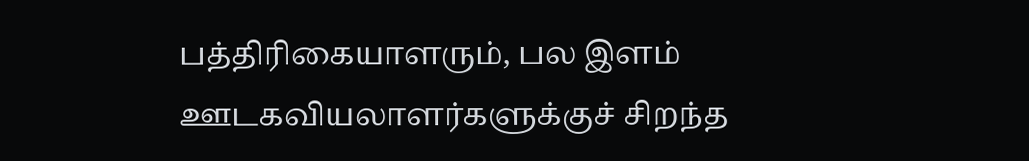பத்திரிகையாளரும், பல இளம் ஊடகவியலாளர்களுக்குச் சிறந்த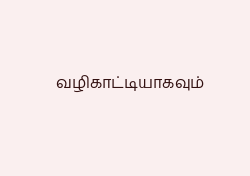வழிகாட்டியாகவும்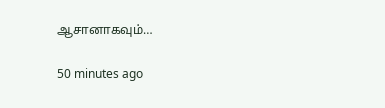ஆசானாகவும்…

50 minutes ago